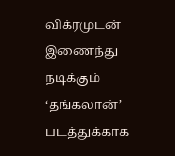விக்ரமுடன் இணைந்து நடிக்கும் ‘தங்கலான்’ படத்துக்காக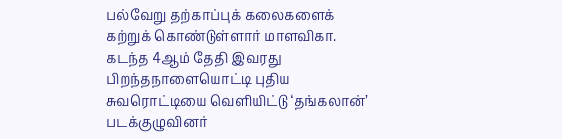பல்வேறு தற்காப்புக் கலைகளைக் கற்றுக் கொண்டுள்ளார் மாளவிகா.
கடந்த 4ஆம் தேதி இவரது பிறந்தநாளையொட்டி புதிய சுவரொட்டியை வெளியிட்டு ‘தங்கலான்’ படக்குழுவினர்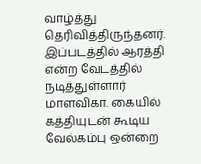வாழ்த்து தெரிவித்திருந்தனர்.
இப்படத்தில் ஆரத்தி என்ற வேடத்தில் நடித்துள்ளார் மாளவிகா. கையில் கத்தியுடன் கூடிய வேல்கம்பு ஒன்றை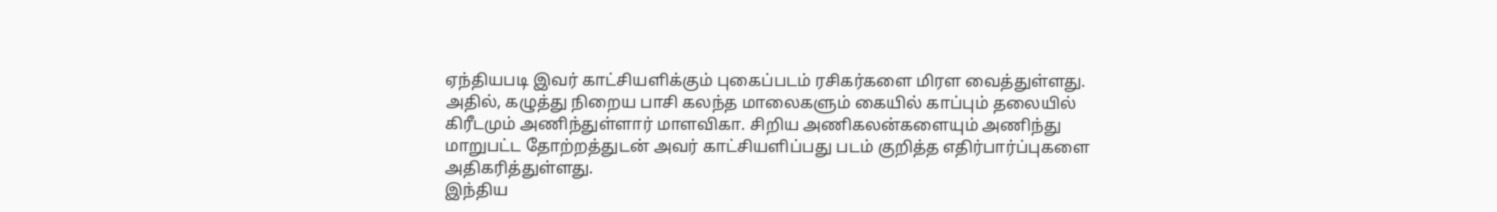ஏந்தியபடி இவர் காட்சியளிக்கும் புகைப்படம் ரசிகர்களை மிரள வைத்துள்ளது.
அதில், கழுத்து நிறைய பாசி கலந்த மாலைகளும் கையில் காப்பும் தலையில் கிரீடமும் அணிந்துள்ளார் மாளவிகா. சிறிய அணிகலன்களையும் அணிந்து மாறுபட்ட தோற்றத்துடன் அவர் காட்சியளிப்பது படம் குறித்த எதிர்பார்ப்புகளை அதிகரித்துள்ளது.
இந்திய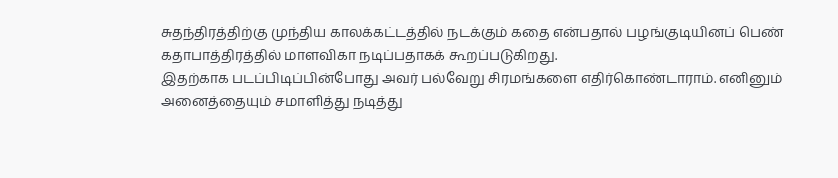சுதந்திரத்திற்கு முந்திய காலக்கட்டத்தில் நடக்கும் கதை என்பதால் பழங்குடியினப் பெண் கதாபாத்திரத்தில் மாளவிகா நடிப்பதாகக் கூறப்படுகிறது.
இதற்காக படப்பிடிப்பின்போது அவர் பல்வேறு சிரமங்களை எதிர்கொண்டாராம். எனினும் அனைத்தையும் சமாளித்து நடித்து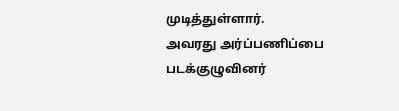முடித்துள்ளார்.
அவரது அர்ப்பணிப்பை படக்குழுவினர்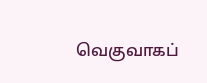வெகுவாகப்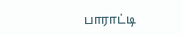பாராட்டி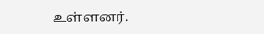உள்ளனர்.